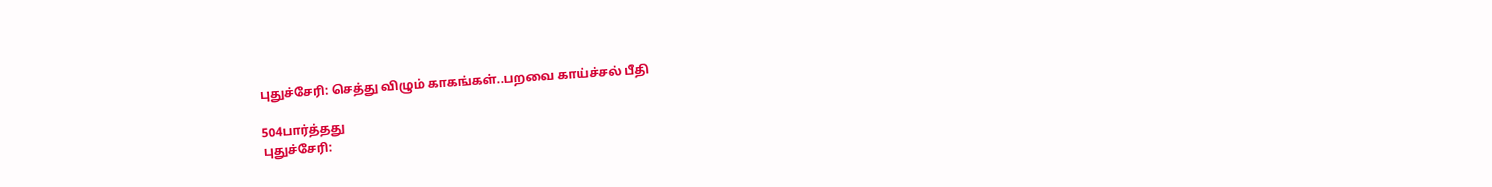புதுச்சேரி: செத்து விழும் காகங்கள்..பறவை காய்ச்சல் பீதி

504பார்த்தது
புதுச்சேரி: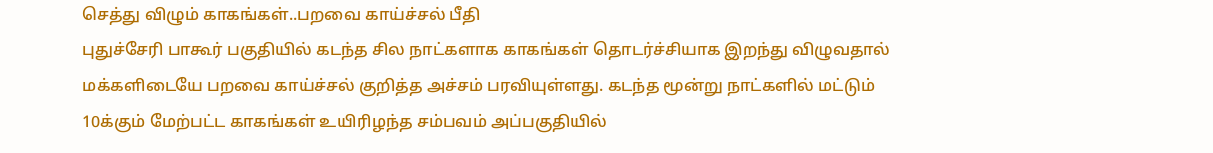செத்து விழும் காகங்கள்..பறவை காய்ச்சல் பீதி
புதுச்சேரி பாகூர் பகுதியில் கடந்த சில நாட்களாக காகங்கள் தொடர்ச்சியாக இறந்து விழுவதால் மக்களிடையே பறவை காய்ச்சல் குறித்த அச்சம் பரவியுள்ளது. கடந்த மூன்று நாட்களில் மட்டும் 10க்கும் மேற்பட்ட காகங்கள் உயிரிழந்த சம்பவம் அப்பகுதியில்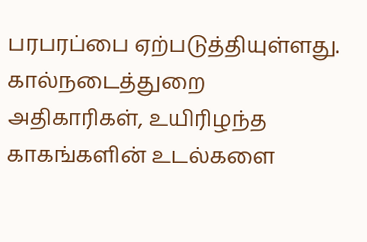பரபரப்பை ஏற்படுத்தியுள்ளது. கால்நடைத்துறை அதிகாரிகள், உயிரிழந்த காகங்களின் உடல்களை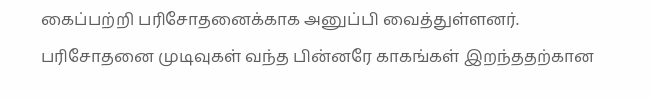கைப்பற்றி பரிசோதனைக்காக அனுப்பி வைத்துள்ளனர். பரிசோதனை முடிவுகள் வந்த பின்னரே காகங்கள் இறந்ததற்கான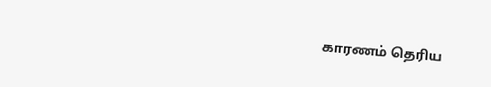காரணம் தெரிய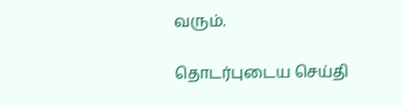வரும்.

தொடர்புடைய செய்தி